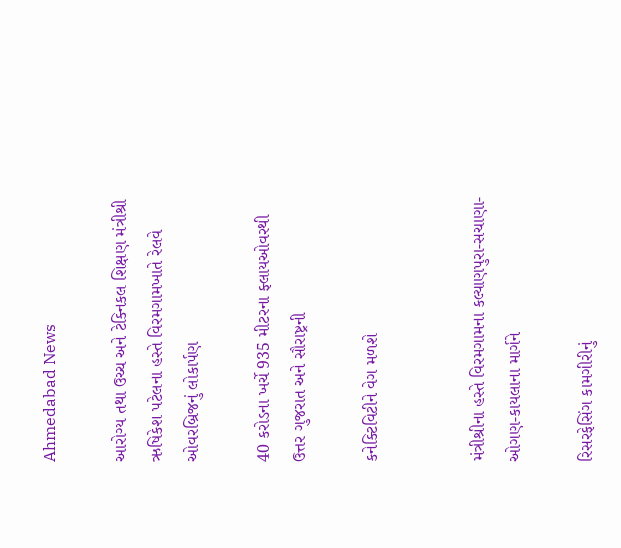Ahmedabad News

આરોગ્ય તથા ઉચ્ચ અને ટેક્નિકલ શિક્ષણ મંત્રીશ્રી ઋષિકેશ પટેલના હસ્તે વિરમગામખાતે રેલવે ઓવરબ્રિજનું લોકાર્પણ

40 કરોડના ખર્ચે 935 મીટરના ફ્લાયઓવરથી ઉત્તર ગુજરાત અને સૌરાષ્ટ્રની

કનેક્ટિવિટીને વેગ મળશે


મંત્રીશ્રીના હસ્તે વિરમગામના કલ્યાણપુરા-સચાણા-ઓગણ-કાયલાના માર્ગને

રિસરફેસિંગ કામગીરીનું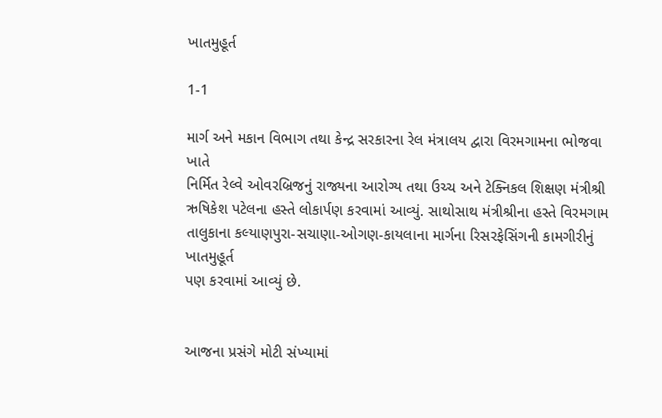ખાતમુહૂર્ત

1-1

માર્ગ અને મકાન વિભાગ તથા કેન્દ્ર સરકારના રેલ મંત્રાલય દ્વારા વિરમગામના ભોજવા ખાતે
નિર્મિત રેલ્વે ઓવરબ્રિજનું રાજ્યના આરોગ્ય તથા ઉચ્ચ અને ટેક્નિકલ શિક્ષણ મંત્રીશ્રી
ઋષિકેશ પટેલના હસ્તે લોકાર્પણ કરવામાં આવ્યું. સાથોસાથ મંત્રીશ્રીના હસ્તે વિરમગામ
તાલુકાના કલ્યાણપુરા-સચાણા-ઓગણ-કાયલાના માર્ગના રિસરફેસિંગની કામગીરીનું ખાતમુહૂર્ત
પણ કરવામાં આવ્યું છે.


આજના પ્રસંગે મોટી સંખ્યામાં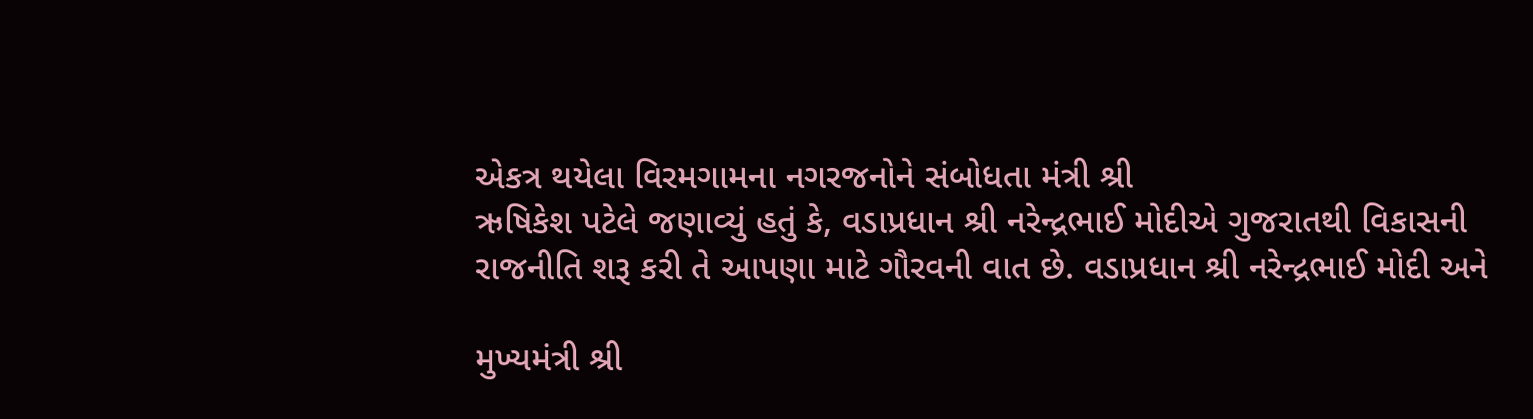એકત્ર થયેલા વિરમગામના નગરજનોને સંબોધતા મંત્રી શ્રી
ઋષિકેશ પટેલે જણાવ્યું હતું કે, વડાપ્રધાન શ્રી નરેન્દ્રભાઈ મોદીએ ગુજરાતથી વિકાસની
રાજનીતિ શરૂ કરી તે આપણા માટે ગૌરવની વાત છે. વડાપ્રધાન શ્રી નરેન્દ્રભાઈ મોદી અને

મુખ્યમંત્રી શ્રી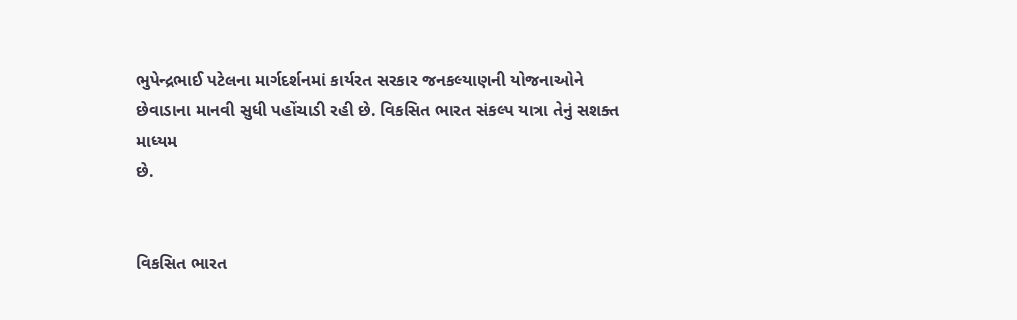ભુપેન્દ્રભાઈ પટેલના માર્ગદર્શનમાં કાર્યરત સરકાર જનકલ્યાણની યોજનાઓને
છેવાડાના માનવી સુધી પહોંચાડી રહી છે. વિકસિત ભારત સંકલ્પ યાત્રા તેનું સશક્ત માધ્યમ
છે.


વિકસિત ભારત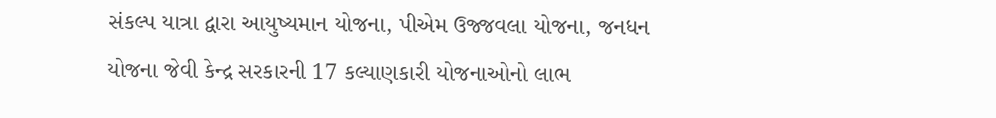સંકલ્પ યાત્રા દ્વારા આયુષ્યમાન યોજના, પીએમ ઉજ્જવલા યોજના, જનધન
યોજના જેવી કેન્દ્ર સરકારની 17 કલ્યાણકારી યોજનાઓનો લાભ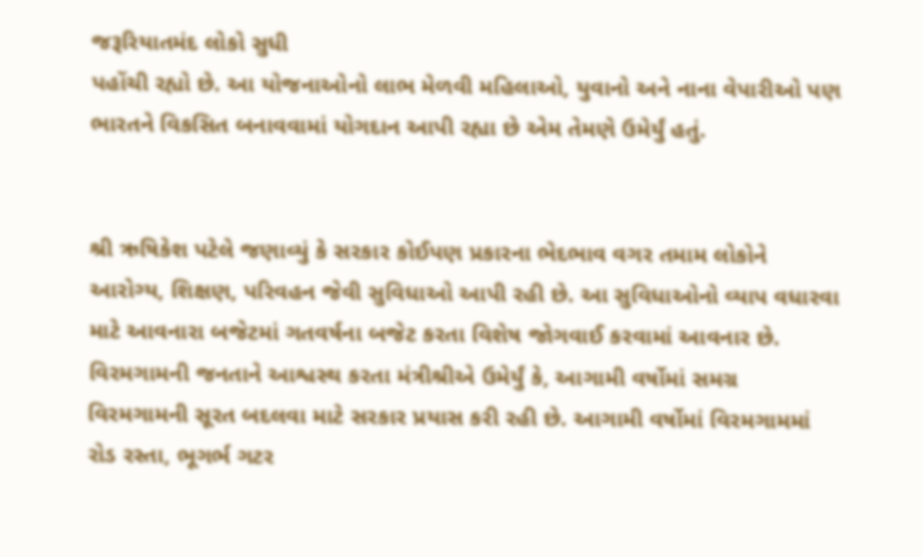જરૂરિયાતમંદ લોકો સુધી
પહોંચી રહ્યો છે. આ યોજનાઓનો લાભ મેળવી મહિલાઓ, યુવાનો અને નાના વેપારીઓ પણ
ભારતને વિકસિત બનાવવામાં યોગદાન આપી રહ્યા છે એમ તેમણે ઉમેર્યું હતું.


શ્રી ઋષિકેશ પટેલે જણાવ્યું કે સરકાર કોઈપણ પ્રકારના ભેદભાવ વગર તમામ લોકોને
આરોગ્ય, શિક્ષણ, પરિવહન જેવી સુવિધાઓ આપી રહી છે. આ સુવિધાઓનો વ્યાપ વધારવા
માટે આવનારા બજેટમાં ગતવર્ષના બજેટ કરતા વિશેષ જોગવાઈ કરવામાં આવનાર છે.
વિરમગામની જનતાને આશ્વસ્થ કરતા મંત્રીશ્રીએ ઉમેર્યું કે, આગામી વર્ષોમાં સમગ્ર
વિરમગામની સૂરત બદલવા માટે સરકાર પ્રયાસ કરી રહી છે. આગામી વર્ષોમાં વિરમગામમાં
રોડ રસ્તા, ભૂગર્ભ ગટર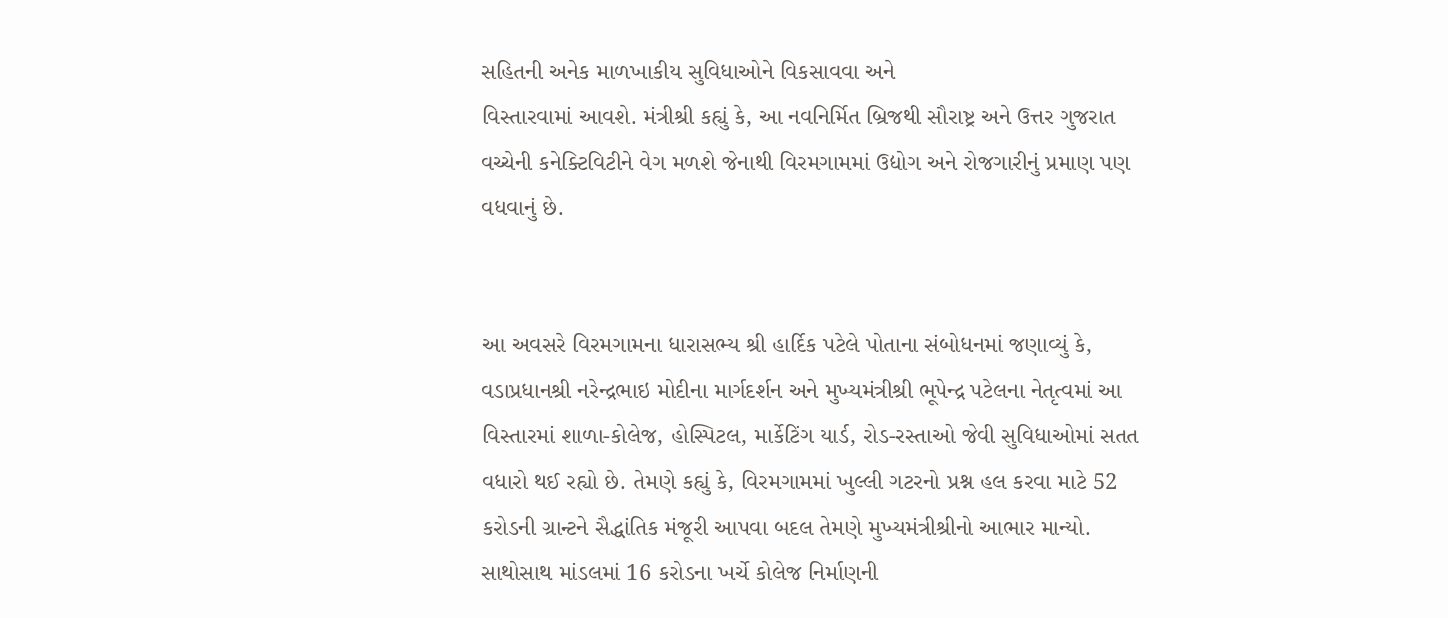સહિતની અનેક માળખાકીય સુવિધાઓને વિકસાવવા અને
વિસ્તારવામાં આવશે. મંત્રીશ્રી કહ્યું કે, આ નવનિર્મિત બ્રિજથી સૌરાષ્ટ્ર અને ઉત્તર ગુજરાત
વચ્ચેની કનેક્ટિવિટીને વેગ મળશે જેનાથી વિરમગામમાં ઉદ્યોગ અને રોજગારીનું પ્રમાણ પણ
વધવાનું છે.


આ અવસરે વિરમગામના ધારાસભ્ય શ્રી હાર્દિક પટેલે પોતાના સંબોધનમાં જણાવ્યું કે,
વડાપ્રધાનશ્રી નરેન્દ્રભાઇ મોદીના માર્ગદર્શન અને મુખ્યમંત્રીશ્રી ભૂપેન્દ્ર પટેલના નેતૃત્વમાં આ
વિસ્તારમાં શાળા-કોલેજ, હોસ્પિટલ, માર્કેટિંગ યાર્ડ, રોડ-રસ્તાઓ જેવી સુવિધાઓમાં સતત
વધારો થઈ રહ્યો છે. તેમણે કહ્યું કે, વિરમગામમાં ખુલ્લી ગટરનો પ્રશ્ન હલ કરવા માટે 52
કરોડની ગ્રાન્ટને સૈદ્ધાંતિક મંજૂરી આપવા બદલ તેમણે મુખ્યમંત્રીશ્રીનો આભાર માન્યો.
સાથોસાથ માંડલમાં 16 કરોડના ખર્ચે કોલેજ નિર્માણની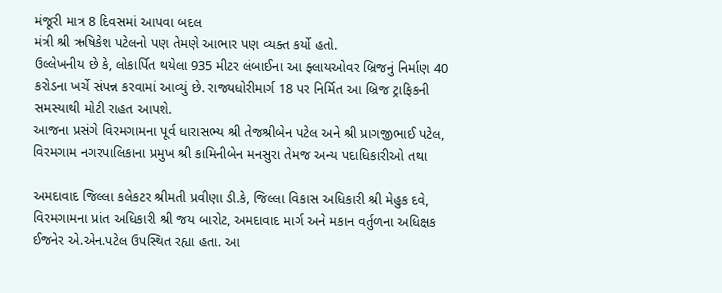મંજૂરી માત્ર 8 દિવસમાં આપવા બદલ
મંત્રી શ્રી ઋષિકેશ પટેલનો પણ તેમણે આભાર પણ વ્યક્ત કર્યો હતો.
ઉલ્લેખનીય છે કે, લોકાર્પિત થયેલા 935 મીટર લંબાઈના આ ફ્લાયઓવર બ્રિજનું નિર્માણ 40
કરોડના ખર્ચે સંપન્ન કરવામાં આવ્યું છે. રાજ્યધોરીમાર્ગ 18 પર નિર્મિત આ બ્રિજ ટ્રાફિકની
સમસ્યાથી મોટી રાહત આપશે.
આજના પ્રસંગે વિરમગામના પૂર્વ ધારાસભ્ય શ્રી તેજશ્રીબેન પટેલ અને શ્રી પ્રાગજીભાઈ પટેલ,
વિરમગામ નગરપાલિકાના પ્રમુખ શ્રી કામિનીબેન મનસુરા તેમજ અન્ય પદાધિકારીઓ તથા

અમદાવાદ જિલ્લા કલેકટર શ્રીમતી પ્રવીણા ડી.કે, જિલ્લા વિકાસ અધિકારી શ્રી મેહુક દવે,
વિરમગામના પ્રાંત અધિકારી શ્રી જય બારોટ, અમદાવાદ માર્ગ અને મકાન વર્તુળના અધિક્ષક
ઈજનેર એ.એન.પટેલ ઉપસ્થિત રહ્યા હતા. આ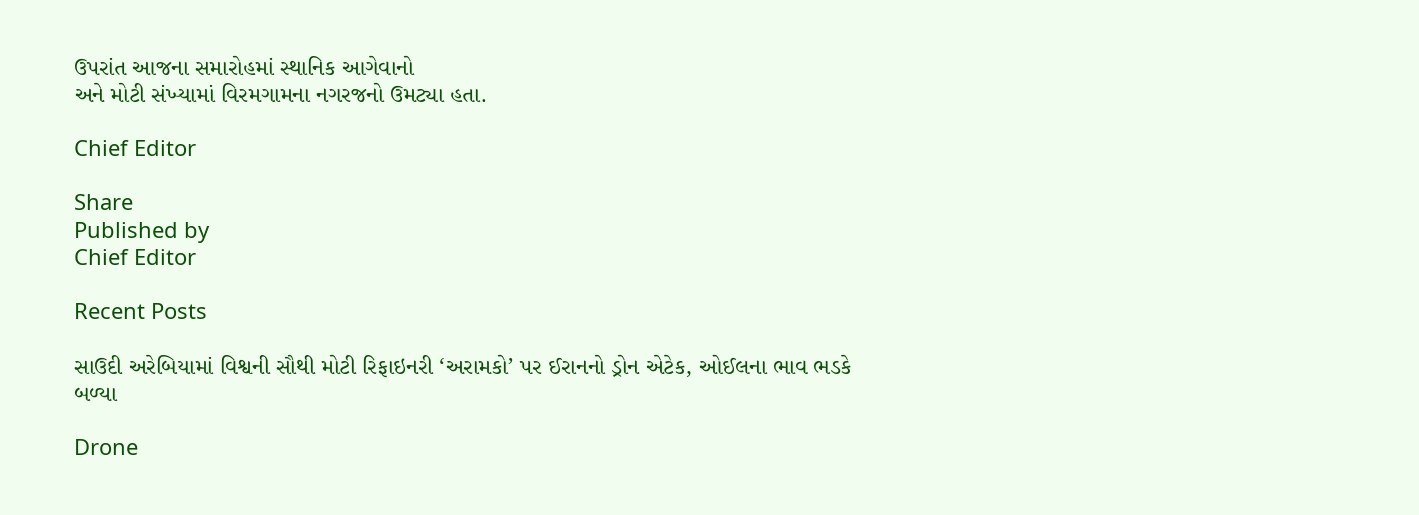ઉપરાંત આજના સમારોહમાં સ્થાનિક આગેવાનો
અને મોટી સંખ્યામાં વિરમગામના નગરજનો ઉમટ્યા હતા.

Chief Editor

Share
Published by
Chief Editor

Recent Posts

સાઉદી અરેબિયામાં વિશ્વની સૌથી મોટી રિફાઇનરી ‘અરામકો’ પર ઈરાનનો ડ્રોન એટેક, ઓઈલના ભાવ ભડકે બળ્યા

Drone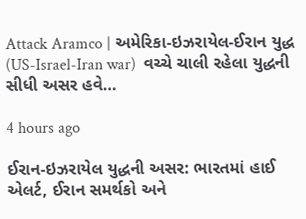Attack Aramco | અમેરિકા-ઇઝરાયેલ-ઈરાન યુદ્ધ (US-Israel-Iran war)  વચ્ચે ચાલી રહેલા યુદ્ધની સીધી અસર હવે…

4 hours ago

ઈરાન-ઇઝરાયેલ યુદ્ધની અસર: ભારતમાં હાઈ એલર્ટ, ઈરાન સમર્થકો અને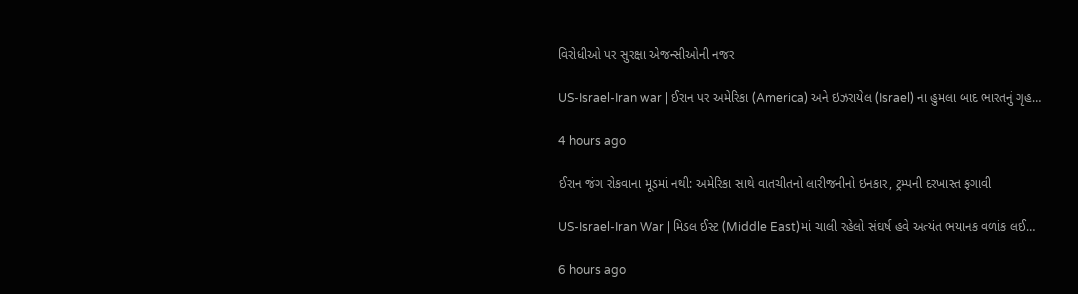વિરોધીઓ પર સુરક્ષા એજન્સીઓની નજર

US-Israel-Iran war | ઈરાન પર અમેરિકા (America) અને ઇઝરાયેલ (Israel) ના હુમલા બાદ ભારતનું ગૃહ…

4 hours ago

ઈરાન જંગ રોકવાના મૂડમાં નથી: અમેરિકા સાથે વાતચીતનો લારીજનીનો ઇનકાર, ટ્રમ્પની દરખાસ્ત ફગાવી

US-Israel-Iran War | મિડલ ઈસ્ટ (Middle East)માં ચાલી રહેલો સંઘર્ષ હવે અત્યંત ભયાનક વળાંક લઈ…

6 hours ago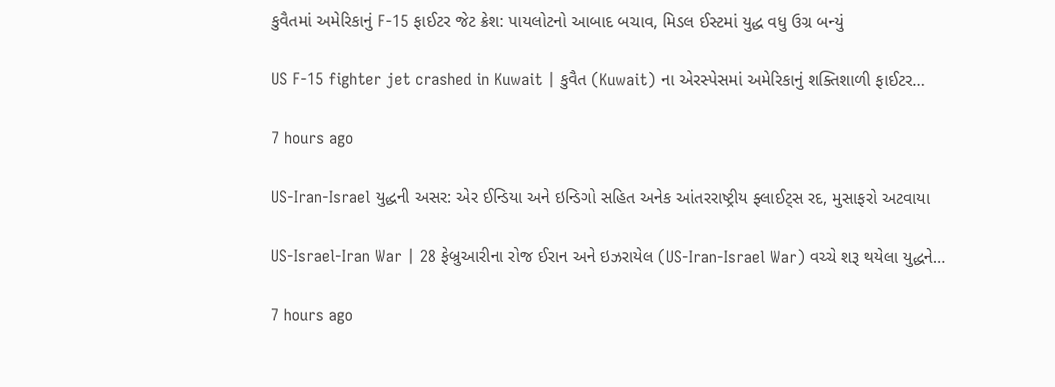કુવૈતમાં અમેરિકાનું F-15 ફાઈટર જેટ ક્રેશ: પાયલોટનો આબાદ બચાવ, મિડલ ઈસ્ટમાં યુદ્ધ વધુ ઉગ્ર બન્યું

US F-15 fighter jet crashed in Kuwait | કુવૈત (Kuwait) ના એરસ્પેસમાં અમેરિકાનું શક્તિશાળી ફાઈટર…

7 hours ago

US-Iran-Israel યુદ્ધની અસર: એર ઈન્ડિયા અને ઇન્ડિગો સહિત અનેક આંતરરાષ્ટ્રીય ફ્લાઈટ્સ રદ, મુસાફરો અટવાયા

US-Israel-Iran War | 28 ફેબ્રુઆરીના રોજ ઈરાન અને ઇઝરાયેલ (US-Iran-Israel War) વચ્ચે શરૂ થયેલા યુદ્ધને…

7 hours ago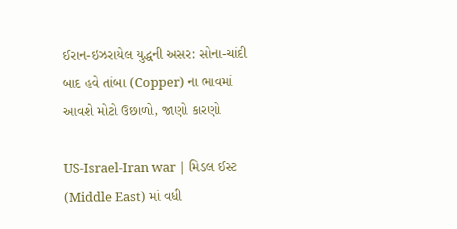ઈરાન-ઇઝરાયેલ યુદ્ધની અસર: સોના-ચાંદી બાદ હવે તાંબા (Copper) ના ભાવમાં આવશે મોટો ઉછાળો, જાણો કારણો

US-Israel-Iran war | મિડલ ઈસ્ટ (Middle East) માં વધી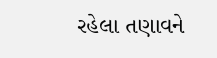રહેલા તણાવને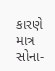કારણે માત્ર સોના-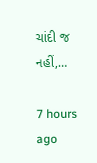ચાંદી જ નહીં,…

7 hours ago